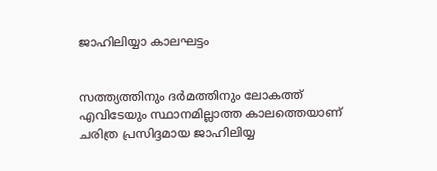ജാഹിലിയ്യാ കാലഘട്ടം


സത്ത്യത്തിനും ദര്‍മത്തിനും ലോകത്ത് എവിടേയും സ്ഥാനമില്ലാത്ത കാലത്തെയാണ് ചരിത്ര പ്രസിദ്ദമായ ജാഹിലിയ്യ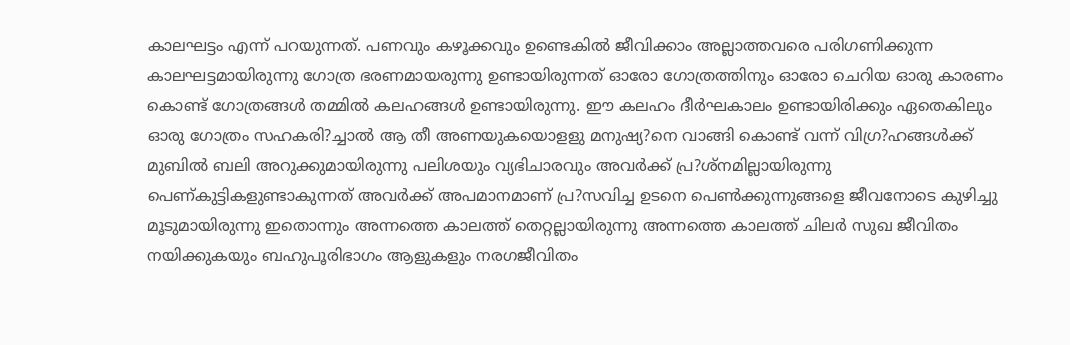കാലഘട്ടം എന്ന് പറയുന്നത്. പണവും കഴൂക്കവും ഉണ്ടെകില്‍ ജീവിക്കാം അല്ലാത്തവരെ പരിഗണിക്കുന്ന കാലഘട്ടമായിരുന്നു ഗോത്ര ഭരണമായരുന്നു ഉണ്ടായിരുന്നത് ഓരോ ഗോത്രത്തിനും ഓരോ ചെറിയ ഓരു കാരണം കൊണ്ട് ഗോത്രങ്ങള്‍ തമ്മില്‍ കലഹങ്ങള്‍ ഉണ്ടായിരുന്നു. ഈ കലഹം ദീര്‍ഘകാലം ഉണ്ടായിരിക്കും ഏതെകിലും ഓരു ഗോത്രം സഹകരി?ച്ചാല്‍ ആ തീ അണയുകയൊളളു മനുഷ്യ?നെ വാങ്ങി കൊണ്ട് വന്ന് വിഗ്ര?ഹങ്ങള്‍ക്ക് മുബില്‍ ബലി അറുക്കുമായിരുന്നു പലിശയും വ്യഭിചാരവും അവര്‍ക്ക് പ്ര?ശ്നമില്ലായിരുന്നു പെണ്കുട്ടികളുണ്ടാകുന്നത് അവര്‍ക്ക് അപമാനമാണ് പ്ര?സവിച്ച ഉടനെ പെണ്‍ക്കുന്നുങ്ങളെ ജീവനോടെ കുഴിച്ചു മൂടുമായിരുന്നു ഇതൊന്നും അന്നത്തെ കാലത്ത് തെറ്റല്ലായിരുന്നു അന്നത്തെ കാലത്ത് ചിലര്‍ സുഖ ജീവിതം നയിക്കുകയും ബഹുപൂരിഭാഗം ആളുകളും നരഗജീവിതം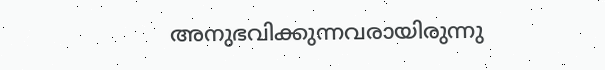അനുഭവിക്കുന്നവരായിരുന്നു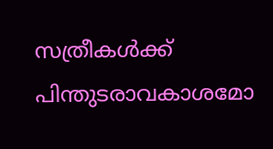സത്രീകള്‍ക്ക് പിന്തുടരാവകാശമോ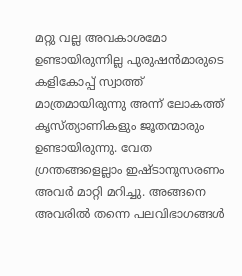മറ്റു വല്ല അവകാശമോ ഉണ്ടായിരുന്നില്ല പുരുഷന്‍മാരുടെ കളികോപ്പ് സ്വാത്ത് മാത്രമായിരുന്നു അന്ന് ലോകത്ത് കൃസ്ത്യാണികളും ജൂതന്മാരും ഉണ്ടായിരുന്നു. വേത ഗ്രന്തങ്ങളെല്ലാം ഇഷ്ടാനുസരണം അവര്‍ മാറ്റി മറിച്ചു. അങ്ങനെ അവരില്‍ തന്നെ പലവിഭാഗങ്ങള്‍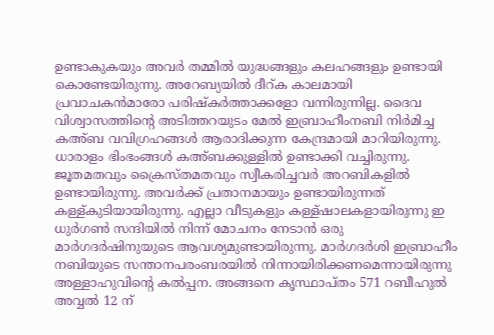ഉണ്ടാകുകയും അവര്‍ തമ്മില്‍ യുദ്ധങ്ങളും കലഹങ്ങളും ഉണ്ടായി കൊണ്ടേയിരുന്നു. അറേബ്യയില്‍ ദീറ്ക കാലമായി പ്രവാചകന്‍മാരോ പരിഷ്കര്‍ത്താക്കളോ വന്നിരുന്നില്ല. ദൈവ വിശ്വാസത്തിന്‍റെ അടിത്തറയുടം മേല്‍ ഇബ്രാഹീംനബി നിര്‍മിച്ച കഅ്ബ വവിഗ്രഹങ്ങള്‍ ആരാദിക്കുന്ന കേന്ദ്രമായി മാറിയിരുന്നു. ധാരാളം ഭിംഭംങ്ങള്‍ കഅ്ബക്കുള്ളില്‍ ഉണ്ടാക്കി വച്ചിരുന്നു. ജൂതമതവും ക്രൈസ്തമതവും സ്വീകരിച്ചവര്‍ അറബികളില്‍ ഉണ്ടായിരുന്നു. അവര്‍ക്ക് പ്രതാനമായും ഉണ്ടായിരുന്നത് കള്ള്കുടിയായിരുന്നു. എല്ലാ വീടുകളും കള്ള്ഷാലകളായിരുന്നു ഇ ധുര്‍ഗണ്‍ സന്ദിയില്‍ നിന്ന് മോചനം നേടാന്‍ ഒരു മാര്‍ഗദര്‍ഷിനുയുടെ ആവശ്യമുണ്ടായിരുന്നു. മാര്‍ഗദര്‍ശി ഇബ്രാഹീം നബിയുടെ സന്താനപരംബരയില്‍ നിന്നായിരിക്കണമെന്നായിരുന്നു അള്ളാഹുവിന്‍റെ കല്‍പ്പന. അങ്ങനെ കൃസ്ഥാപ്തം 571 റബീഹുല്‍ അവ്വല്‍ 12 ന്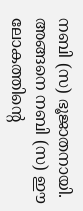നബി (സ) ഭൂജാതനായി. അങ്ങനെ നബി (സ) ഈ ലോകത്തിന്‍റെ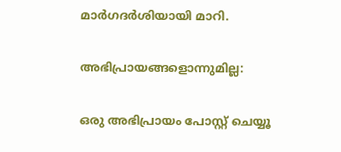മാര്‍ഗദര്‍ശിയായി മാറി.

അഭിപ്രായങ്ങളൊന്നുമില്ല:

ഒരു അഭിപ്രായം പോസ്റ്റ് ചെയ്യൂ